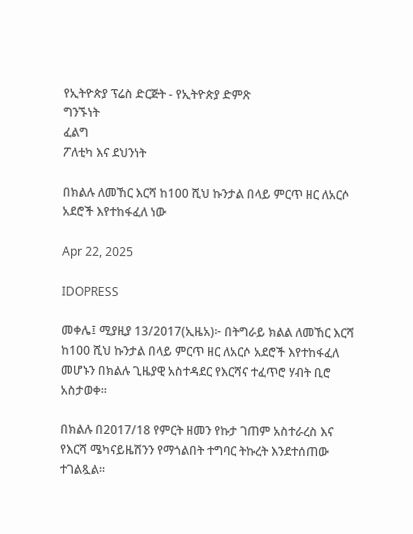የኢትዮጵያ ፕሬስ ድርጅት - የኢትዮጵያ ድምጽ
ግንኙነት
ፈልግ
ፖለቲካ እና ደህንነት

በክልሉ ለመኸር እርሻ ከ100 ሺህ ኩንታል በላይ ምርጥ ዘር ለአርሶ አደሮች እየተከፋፈለ ነው

Apr 22, 2025

IDOPRESS

መቀሌ፤ ሚያዚያ 13/2017(ኢዜአ)፦ በትግራይ ክልል ለመኸር እርሻ ከ100 ሺህ ኩንታል በላይ ምርጥ ዘር ለአርሶ አደሮች እየተከፋፈለ መሆኑን በክልሉ ጊዜያዊ አስተዳደር የእርሻና ተፈጥሮ ሃብት ቢሮ አስታወቀ።

በክልሉ በ2017/18 የምርት ዘመን የኩታ ገጠም አስተራረስ እና የእርሻ ሜካናይዜሽንን የማጎልበት ተግባር ትኩረት እንደተሰጠው ተገልጿል።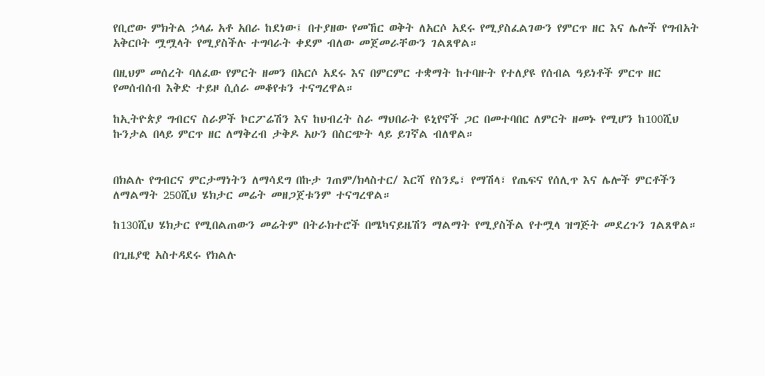የቢሮው ምክትል ኃላፊ አቶ አበራ ከደነው፤ በተያዘው የመኸር ወቅት ለአርሶ አደሩ የሚያስፈልገውን የምርጥ ዘር እና ሌሎች የግብአት አቅርቦት ሟሟላት የሚያስችሉ ተግባራት ቀደም ብለው መጀመራቸውን ገልጸዋል።

በዚህም መሰረት ባለፈው የምርት ዘመን በአርሶ አደሩ እና በምርምር ተቋማት ከተባዙት የተለያዩ የሰብል ዓይነቶች ምርጥ ዘር የመሰብሰብ እቅድ ተይዞ ሲሰራ መቆየቱን ተናግረዋል።

ከኢትዮጵያ ግብርና ስራዎች ኮርፖሬሽን እና ከህብረት ስራ ማህበራት ዩኒየኖች ጋር በመተባበር ለምርት ዘመኑ የሚሆን ከ100ሺህ ኩንታል በላይ ምርጥ ዘር ለማቅረብ ታቅዶ አሁን በስርጭት ላይ ይገኛል ብለዋል።


በክልሉ የግብርና ምርታማነትን ለማሳደግ በኩታ ገጠም/ክላስተር/ እርሻ የስንዴ፣ የማሽላ፣ የጤፍና የሰሊጥ እና ሌሎች ምርቶችን ለማልማት 250ሺህ ሄክታር መሬት መዘጋጀቱንም ተናግረዋል።

ከ130ሺህ ሄክታር የሚበልጠውን መሬትም በትራክተሮች በሜካናይዜሽን ማልማት የሚያስችል የተሟላ ዝግጅት መደረጉን ገልጸዋል።

በጊዜያዊ አስተዳደሩ የክልሉ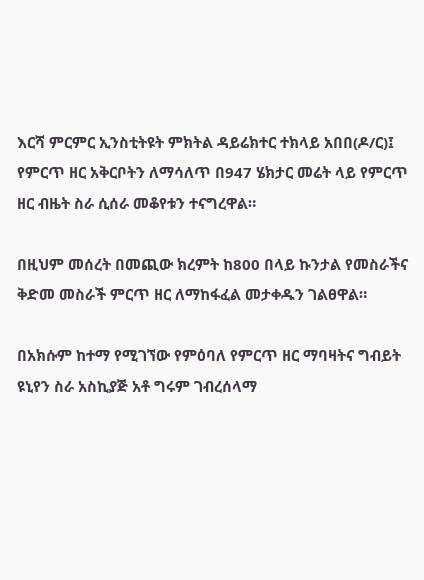እርሻ ምርምር ኢንስቲትዩት ምክትል ዳይሬክተር ተክላይ አበበ(ዶ/ር)፤ የምርጥ ዘር አቅርቦትን ለማሳለጥ በ947 ሄክታር መሬት ላይ የምርጥ ዘር ብዜት ስራ ሲሰራ መቆየቱን ተናግረዋል።

በዚህም መሰረት በመጪው ክረምት ከ800 በላይ ኩንታል የመስራችና ቅድመ መስራች ምርጥ ዘር ለማከፋፈል መታቀዱን ገልፀዋል።

በአክሱም ከተማ የሚገኘው የምዕባለ የምርጥ ዘር ማባዛትና ግብይት ዩኒየን ስራ አስኪያጅ አቶ ግሩም ገብረሰላማ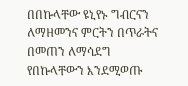በበኩላቸው ዩኒየኑ ግብርናን ለማዘመንና ምርትን በጥራትና በመጠን ለማሳደግ የበኩላቸውን እንደሚወጡ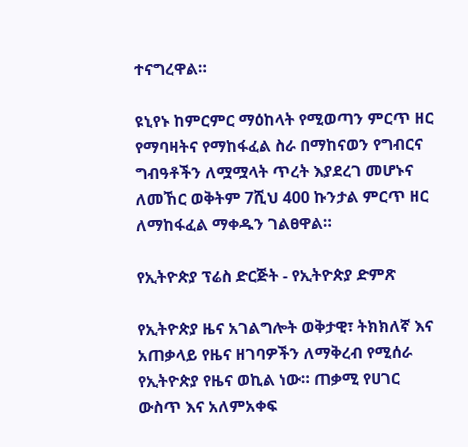ተናግረዋል።

ዩኒየኑ ከምርምር ማዕከላት የሚወጣን ምርጥ ዘር የማባዛትና የማከፋፈል ስራ በማከናወን የግብርና ግብዓቶችን ለሟሟላት ጥረት እያደረገ መሆኑና ለመኸር ወቅትም 7ሺህ 400 ኩንታል ምርጥ ዘር ለማከፋፈል ማቀዱን ገልፀዋል።

የኢትዮጵያ ፕሬስ ድርጅት - የኢትዮጵያ ድምጽ

የኢትዮጵያ ዜና አገልግሎት ወቅታዊ፣ ትክክለኛ እና አጠቃላይ የዜና ዘገባዎችን ለማቅረብ የሚሰራ የኢትዮጵያ የዜና ወኪል ነው። ጠቃሚ የሀገር ውስጥ እና አለምአቀፍ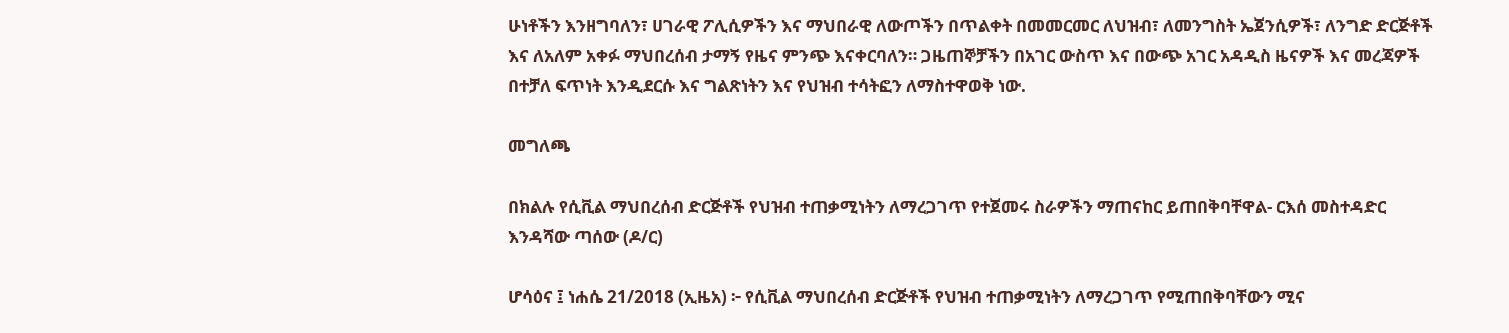ሁነቶችን እንዘግባለን፣ ሀገራዊ ፖሊሲዎችን እና ማህበራዊ ለውጦችን በጥልቀት በመመርመር ለህዝብ፣ ለመንግስት ኤጀንሲዎች፣ ለንግድ ድርጅቶች እና ለአለም አቀፉ ማህበረሰብ ታማኝ የዜና ምንጭ እናቀርባለን። ጋዜጠኞቻችን በአገር ውስጥ እና በውጭ አገር አዳዲስ ዜናዎች እና መረጃዎች በተቻለ ፍጥነት እንዲደርሱ እና ግልጽነትን እና የህዝብ ተሳትፎን ለማስተዋወቅ ነው.

መግለጫ

በክልሉ የሲቪል ማህበረሰብ ድርጅቶች የህዝብ ተጠቃሚነትን ለማረጋገጥ የተጀመሩ ስራዎችን ማጠናከር ይጠበቅባቸዋል- ርእሰ መስተዳድር እንዳሻው ጣሰው (ዶ/ር)

ሆሳዕና ፤ ነሐሴ 21/2018 (ኢዜአ) ፦ የሲቪል ማህበረሰብ ድርጅቶች የህዝብ ተጠቃሚነትን ለማረጋገጥ የሚጠበቅባቸውን ሚና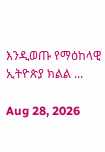እንዲወጡ የማዕከላዊ ኢትዮጵያ ክልል ...

Aug 28, 2026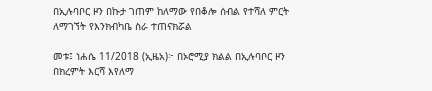በኢሉባቦር ዞን በኩታ ገጠም ከለማው የበቆሎ ሰብል የተሻለ ምርት ለማገኘት የእንክብካቤ ስራ ተጠናክሯል

መቱ፤ ነሐሴ 11/2018 (ኢዜአ)፦ በኦሮሚያ ክልል በኢሉባቦር ዞን በክረምት እርሻ እየለማ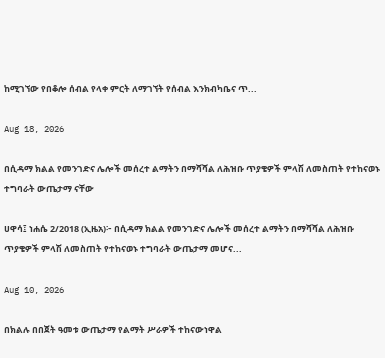ከሚገኘው የበቆሎ ሰብል የላቀ ምርት ለማገኘት የሰብል እንክብካቤና ጥ...

Aug 18, 2026

በሲዳማ ክልል የመንገድና ሌሎች መሰረተ ልማትን በማሻሻል ለሕዝቡ ጥያቄዎች ምላሽ ለመስጠት የተከናወኑ ተግባራት ውጤታማ ናቸው

ሀዋሳ፤ ነሐሴ 2/2018 (ኢዜአ)፦ በሲዳማ ክልል የመንገድና ሌሎች መሰረተ ልማትን በማሻሻል ለሕዝቡ ጥያቄዎች ምላሽ ለመስጠት የተከናወኑ ተግባራት ውጤታማ መሆና...

Aug 10, 2026

በክልሉ በበጀት ዓመቱ ውጤታማ የልማት ሥራዎች ተከናውነዋል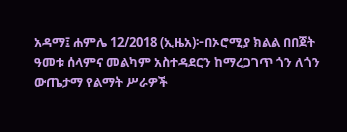አዳማ፤ ሐምሌ 12/2018 (ኢዜአ)፦በኦሮሚያ ክልል በበጀት ዓመቱ ሰላምና መልካም አስተዳደርን ከማረጋገጥ ጎን ለጎን ውጤታማ የልማት ሥራዎች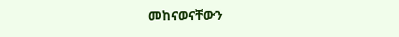መከናወናቸውን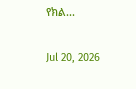የክል...

Jul 20, 2026